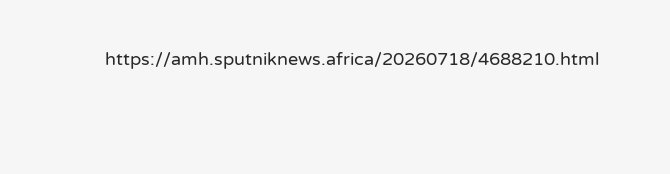https://amh.sputniknews.africa/20260718/4688210.html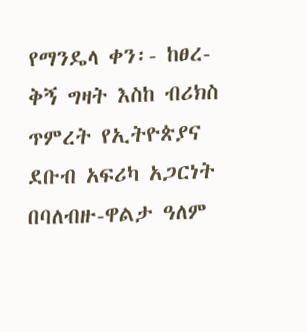የማንዴላ ቀን፡- ከፀረ-ቅኝ ግዛት እስከ ብሪክስ ጥምረት የኢትዮጵያና ደቡብ አፍሪካ አጋርነት በባለብዙ-ዋልታ ዓለም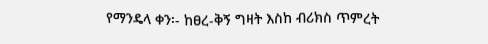የማንዴላ ቀን፡- ከፀረ-ቅኝ ግዛት እስከ ብሪክስ ጥምረት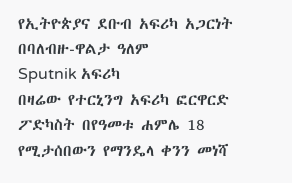የኢትዮጵያና ደቡብ አፍሪካ አጋርነት በባለብዙ-ዋልታ ዓለም
Sputnik አፍሪካ
በዛሬው የተርኒንግ አፍሪካ ፎርዋርድ ፖድካስት በየዓመቱ ሐምሌ 18 የሚታሰበውን የማንዴላ ቀንን መነሻ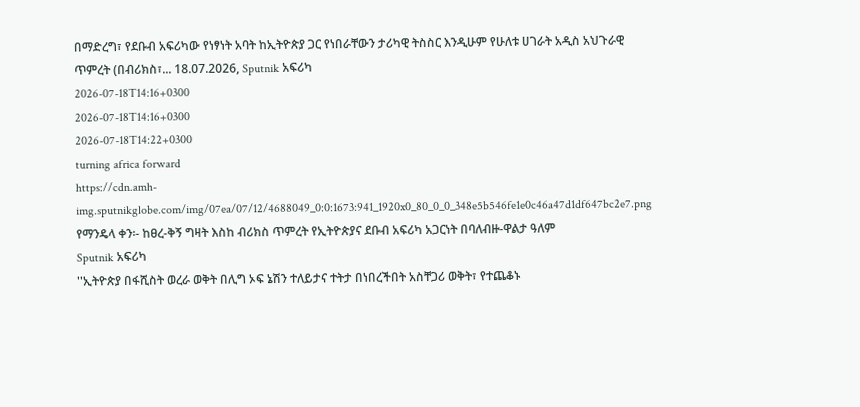በማድረግ፣ የደቡብ አፍሪካው የነፃነት አባት ከኢትዮጵያ ጋር የነበራቸውን ታሪካዊ ትስስር እንዲሁም የሁለቱ ሀገራት አዲስ አህጉራዊ ጥምረት (በብሪክስ፣... 18.07.2026, Sputnik አፍሪካ
2026-07-18T14:16+0300
2026-07-18T14:16+0300
2026-07-18T14:22+0300
turning africa forward
https://cdn.amh-img.sputnikglobe.com/img/07ea/07/12/4688049_0:0:1673:941_1920x0_80_0_0_348e5b546fe1e0c46a47d1df647bc2e7.png
የማንዴላ ቀን፡- ከፀረ-ቅኝ ግዛት እስከ ብሪክስ ጥምረት የኢትዮጵያና ደቡብ አፍሪካ አጋርነት በባለብዙ-ዋልታ ዓለም
Sputnik አፍሪካ
''ኢትዮጵያ በፋሺስት ወረራ ወቅት በሊግ ኦፍ ኔሽን ተለይታና ተትታ በነበረችበት አስቸጋሪ ወቅት፣ የተጨቆኑ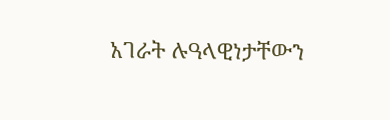አገራት ሉዓላዊነታቸውን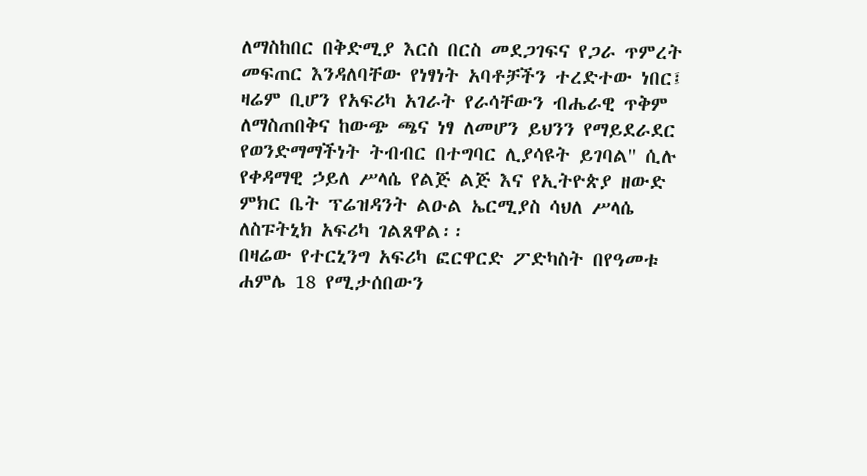ለማስከበር በቅድሚያ እርስ በርስ መደጋገፍና የጋራ ጥምረት መፍጠር እንዳለባቸው የነፃነት አባቶቻችን ተረድተው ነበር፤ ዛሬም ቢሆን የአፍሪካ አገራት የራሳቸውን ብሔራዊ ጥቅም ለማስጠበቅና ከውጭ ጫና ነፃ ለመሆን ይህንን የማይደራደር የወንድማማችነት ትብብር በተግባር ሊያሳዩት ይገባል'' ሲሉ የቀዳማዊ ኃይለ ሥላሴ የልጅ ልጅ እና የኢትዮጵያ ዘውድ ምክር ቤት ፕሬዝዳንት ልዑል ኤርሚያስ ሳህለ ሥላሴ ለስፑትኒክ አፍሪካ ገልጸዋል፡፡
በዛሬው የተርኒንግ አፍሪካ ፎርዋርድ ፖድካስት በየዓመቱ ሐምሌ 18 የሚታሰበውን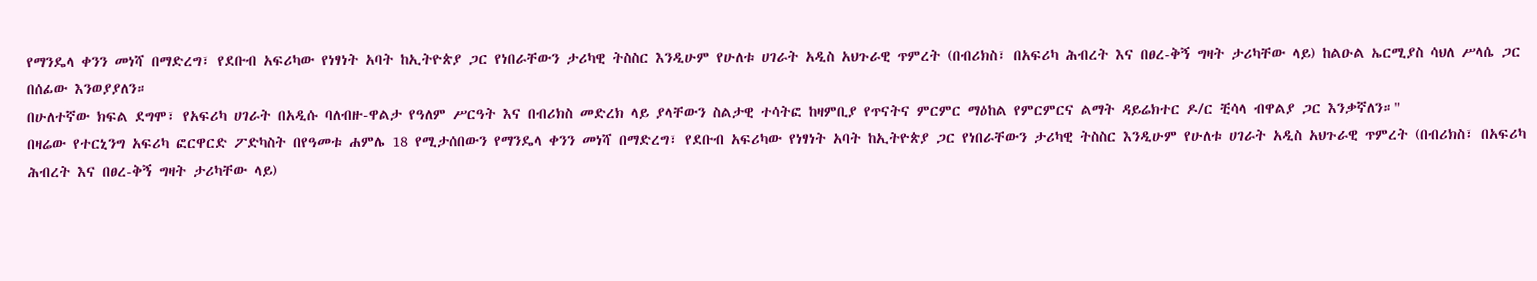የማንዴላ ቀንን መነሻ በማድረግ፣ የደቡብ አፍሪካው የነፃነት አባት ከኢትዮጵያ ጋር የነበራቸውን ታሪካዊ ትስስር እንዲሁም የሁለቱ ሀገራት አዲስ አህጉራዊ ጥምረት (በብሪክስ፣ በአፍሪካ ሕብረት እና በፀረ-ቅኝ ግዛት ታሪካቸው ላይ) ከልዑል ኤርሚያስ ሳህለ ሥላሴ ጋር በሰፊው እንወያያለን።
በሁለተኛው ክፍል ደግሞ፣ የአፍሪካ ሀገራት በአዲሱ ባለብዙ-ዋልታ የዓለም ሥርዓት እና በብሪክስ መድረክ ላይ ያላቸውን ስልታዊ ተሳትፎ ከዛምቢያ የጥናትና ምርምር ማዕከል የምርምርና ልማት ዳይሬክተር ዶ/ር ቺሳላ ብዋልያ ጋር እንቃኛለን።"
በዛሬው የተርኒንግ አፍሪካ ፎርዋርድ ፖድካስት በየዓመቱ ሐምሌ 18 የሚታሰበውን የማንዴላ ቀንን መነሻ በማድረግ፣ የደቡብ አፍሪካው የነፃነት አባት ከኢትዮጵያ ጋር የነበራቸውን ታሪካዊ ትስስር እንዲሁም የሁለቱ ሀገራት አዲስ አህጉራዊ ጥምረት (በብሪክስ፣ በአፍሪካ ሕብረት እና በፀረ-ቅኝ ግዛት ታሪካቸው ላይ)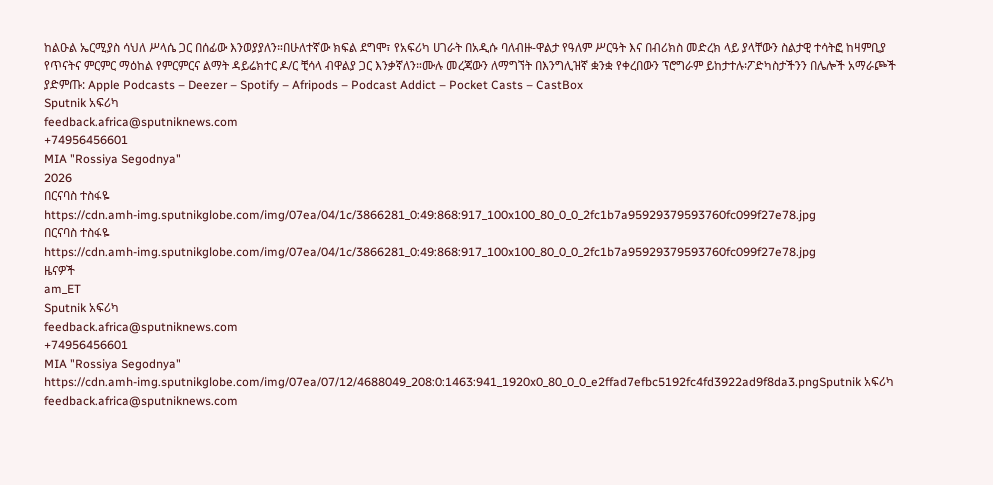ከልዑል ኤርሚያስ ሳህለ ሥላሴ ጋር በሰፊው እንወያያለን።በሁለተኛው ክፍል ደግሞ፣ የአፍሪካ ሀገራት በአዲሱ ባለብዙ-ዋልታ የዓለም ሥርዓት እና በብሪክስ መድረክ ላይ ያላቸውን ስልታዊ ተሳትፎ ከዛምቢያ የጥናትና ምርምር ማዕከል የምርምርና ልማት ዳይሬክተር ዶ/ር ቺሳላ ብዋልያ ጋር እንቃኛለን።ሙሉ መረጃውን ለማግኘት በእንግሊዝኛ ቋንቋ የቀረበውን ፕሮግራም ይከታተሉ፡ፖድካስታችንን በሌሎች አማራጮች ያድምጡ: Apple Podcasts – Deezer – Spotify – Afripods – Podcast Addict – Pocket Casts – CastBox
Sputnik አፍሪካ
feedback.africa@sputniknews.com
+74956456601
MIA "Rossiya Segodnya"
2026
በርናባስ ተስፋዬ
https://cdn.amh-img.sputnikglobe.com/img/07ea/04/1c/3866281_0:49:868:917_100x100_80_0_0_2fc1b7a95929379593760fc099f27e78.jpg
በርናባስ ተስፋዬ
https://cdn.amh-img.sputnikglobe.com/img/07ea/04/1c/3866281_0:49:868:917_100x100_80_0_0_2fc1b7a95929379593760fc099f27e78.jpg
ዜናዎች
am_ET
Sputnik አፍሪካ
feedback.africa@sputniknews.com
+74956456601
MIA "Rossiya Segodnya"
https://cdn.amh-img.sputnikglobe.com/img/07ea/07/12/4688049_208:0:1463:941_1920x0_80_0_0_e2ffad7efbc5192fc4fd3922ad9f8da3.pngSputnik አፍሪካ
feedback.africa@sputniknews.com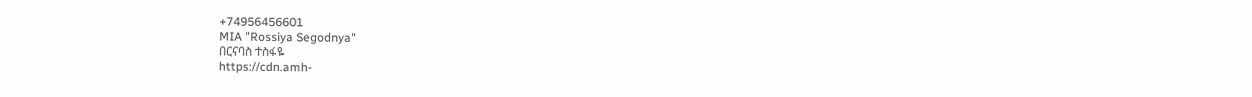+74956456601
MIA "Rossiya Segodnya"
በርናባስ ተስፋዬ
https://cdn.amh-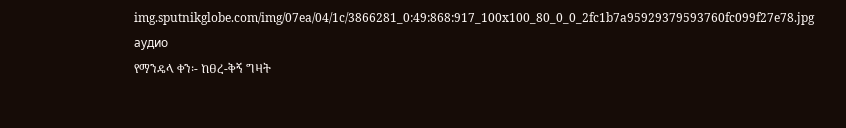img.sputnikglobe.com/img/07ea/04/1c/3866281_0:49:868:917_100x100_80_0_0_2fc1b7a95929379593760fc099f27e78.jpg
аудио
የማንዴላ ቀን፡- ከፀረ-ቅኝ ግዛት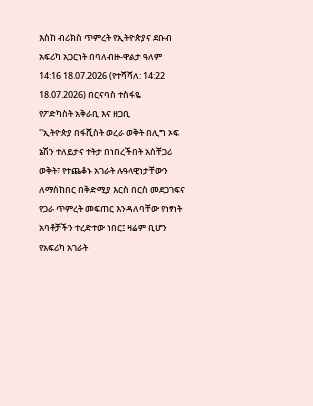እስከ ብሪክስ ጥምረት የኢትዮጵያና ደቡብ አፍሪካ አጋርነት በባለብዙ-ዋልታ ዓለም
14:16 18.07.2026 (የተሻሻለ: 14:22 18.07.2026) በርናባስ ተስፋዬ
የፖድካስት አቅራቢ እና ዘጋቢ
''ኢትዮጵያ በፋሺስት ወረራ ወቅት በሊግ ኦፍ ኔሽን ተለይታና ተትታ በነበረችበት አስቸጋሪ ወቅት፣ የተጨቆኑ አገራት ሉዓላዊነታቸውን ለማስከበር በቅድሚያ እርስ በርስ መደጋገፍና የጋራ ጥምረት መፍጠር እንዳለባቸው የነፃነት አባቶቻችን ተረድተው ነበር፤ ዛሬም ቢሆን የአፍሪካ አገራት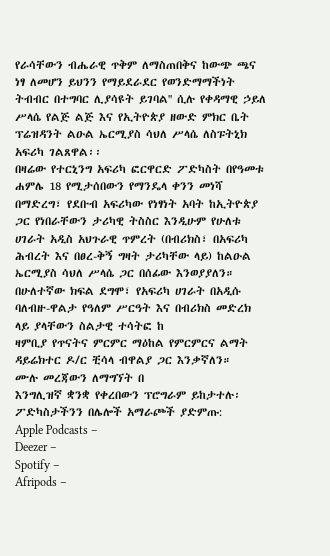የራሳቸውን ብሔራዊ ጥቅም ለማስጠበቅና ከውጭ ጫና ነፃ ለመሆን ይህንን የማይደራደር የወንድማማችነት ትብብር በተግባር ሊያሳዩት ይገባል'' ሲሉ የቀዳማዊ ኃይለ ሥላሴ የልጅ ልጅ እና የኢትዮጵያ ዘውድ ምክር ቤት ፕሬዝዳንት ልዑል ኤርሚያስ ሳህለ ሥላሴ ለስፑትኒክ አፍሪካ ገልጸዋል፡፡
በዛሬው የተርኒንግ አፍሪካ ፎርዋርድ ፖድካስት በየዓመቱ ሐምሌ 18 የሚታሰበውን የማንዴላ ቀንን መነሻ በማድረግ፣ የደቡብ አፍሪካው የነፃነት አባት ከኢትዮጵያ ጋር የነበራቸውን ታሪካዊ ትስስር እንዲሁም የሁለቱ ሀገራት አዲስ አህጉራዊ ጥምረት (በብሪክስ፣ በአፍሪካ ሕብረት እና በፀረ-ቅኝ ግዛት ታሪካቸው ላይ) ከልዑል ኤርሚያስ ሳህለ ሥላሴ ጋር በሰፊው እንወያያለን።
በሁለተኛው ክፍል ደግሞ፣ የአፍሪካ ሀገራት በአዲሱ ባለብዙ-ዋልታ የዓለም ሥርዓት እና በብሪክስ መድረክ ላይ ያላቸውን ስልታዊ ተሳትፎ ከ
ዛምቢያ የጥናትና ምርምር ማዕከል የምርምርና ልማት ዳይሬክተር ዶ/ር ቺሳላ ብዋልያ ጋር እንቃኛለን።
ሙሉ መረጃውን ለማግኘት በ
እንግሊዝኛ ቋንቋ የቀረበውን ፕሮግራም ይከታተሉ፡
ፖድካስታችንን በሌሎች አማራጮች ያድምጡ:
Apple Podcasts –
Deezer –
Spotify –
Afripods –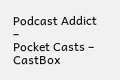Podcast Addict –
Pocket Casts –
CastBox